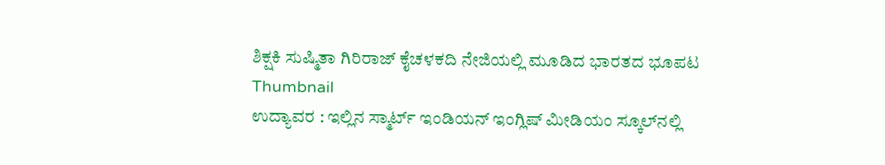ಶಿಕ್ಷಕಿ ಸುಷ್ಮಿತಾ ಗಿರಿರಾಜ್ ಕೈ‌ಚಳಕದಿ ನೇಜಿಯಲ್ಲಿ ಮೂಡಿದ ಭಾರತದ ಭೂಪಟ
Thumbnail
ಉದ್ಯಾವರ : ಇಲ್ಲಿನ ಸ್ಮಾರ್ಟ್ ಇಂಡಿಯನ್ ಇಂಗ್ಲಿಷ್‌ ಮೀಡಿಯಂ ಸ್ಕೂಲ್‌ನಲ್ಲಿ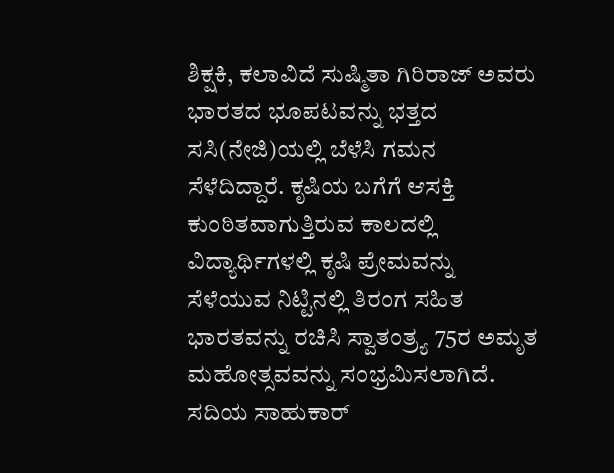ಶಿಕ್ಷಕಿ, ಕಲಾವಿದೆ ಸುಷ್ಮಿತಾ ಗಿರಿರಾಜ್ ಅವರು ಭಾರತದ ಭೂಪಟವನ್ನು ಭತ್ತದ ಸಸಿ(ನೇಜಿ)ಯಲ್ಲಿ ಬೆಳೆಸಿ ಗಮನ ಸೆಳೆದಿದ್ದಾರೆ. ಕೃಷಿಯ ಬಗೆಗೆ ಆಸಕ್ತಿ ಕುಂಠಿತವಾಗುತ್ತಿರುವ ಕಾಲದಲ್ಲಿ ವಿದ್ಯಾರ್ಥಿಗಳಲ್ಲಿ ಕೃಷಿ ಪ್ರೇಮವನ್ನು ಸೆಳೆಯುವ ನಿಟ್ಟಿನಲ್ಲಿ ತಿರಂಗ ಸಹಿತ ಭಾರತವನ್ನು ರಚಿಸಿ ಸ್ವಾತಂತ್ರ್ಯ 75ರ ಅಮೃತ ಮಹೋತ್ಸವವನ್ನು ಸಂಭ್ರಮಿಸಲಾಗಿದೆ. ಸದಿಯ ಸಾಹುಕಾರ್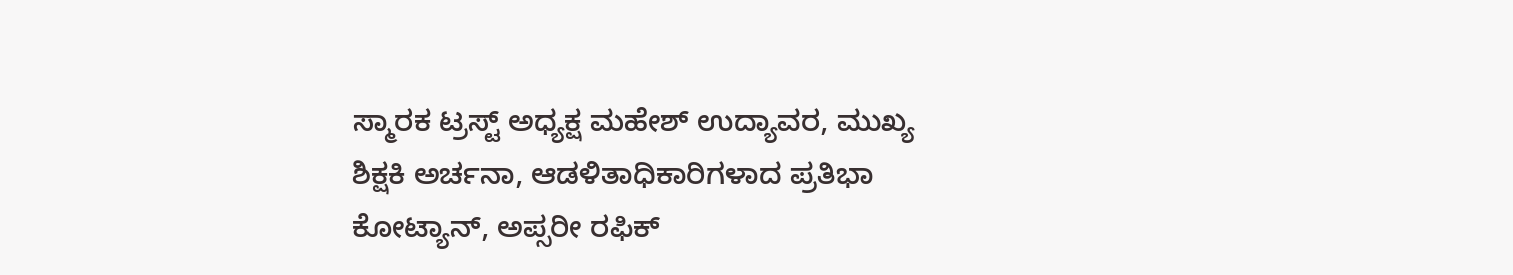ಸ್ಮಾರಕ ಟ್ರಸ್ಟ್ ಅಧ್ಯಕ್ಷ ಮಹೇಶ್‌ ಉದ್ಯಾವರ, ಮುಖ್ಯ ಶಿಕ್ಷಕಿ ಅರ್ಚನಾ, ಆಡಳಿತಾಧಿಕಾರಿಗಳಾದ ಪ್ರತಿಭಾ ಕೋಟ್ಯಾನ್‌, ಅಪ್ಸರೀ ರಫಿಕ್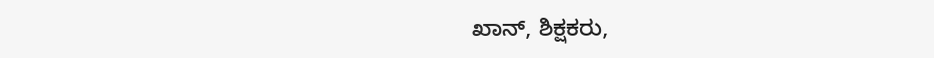ಖಾನ್, ಶಿಕ್ಷಕರು,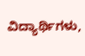ವಿದ್ಯಾರ್ಥಿಗಳು,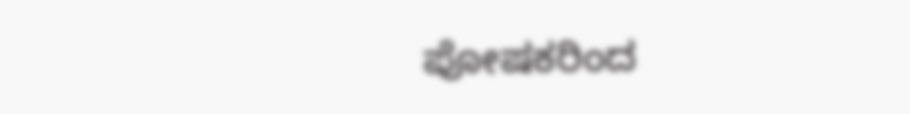ಪೋಷಕರಿಂದ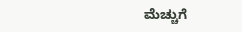ಮೆಚ್ಚುಗೆ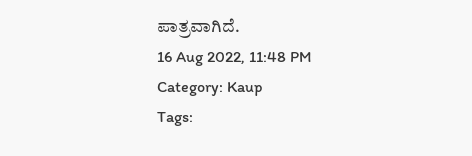ಪಾತ್ರವಾಗಿದೆ.
16 Aug 2022, 11:48 PM
Category: Kaup
Tags: